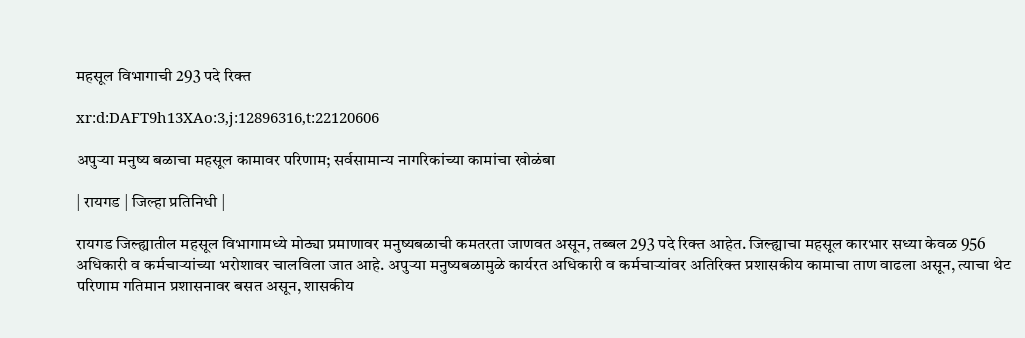महसूल विभागाची 293 पदे रिक्त

xr:d:DAFT9h13XAo:3,j:12896316,t:22120606

अपुऱ्या मनुष्य बळाचा महसूल कामावर परिणाम; सर्वसामान्य नागरिकांच्या कामांचा खोळंबा

| रायगड | जिल्हा प्रतिनिधी |

रायगड जिल्ह्यातील महसूल विभागामध्ये मोठ्या प्रमाणावर मनुष्यबळाची कमतरता जाणवत असून, तब्बल 293 पदे रिक्त आहेत. जिल्ह्याचा महसूल कारभार सध्या केवळ 956 अधिकारी व कर्मचाऱ्यांच्या भरोशावर चालविला जात आहे. अपुऱ्या मनुष्यबळामुळे कार्यरत अधिकारी व कर्मचाऱ्यांवर अतिरिक्त प्रशासकीय कामाचा ताण वाढला असून, त्याचा थेट परिणाम गतिमान प्रशासनावर बसत असून, शासकीय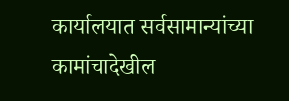कार्यालयात सर्वसामान्यांच्या कामांचादेखील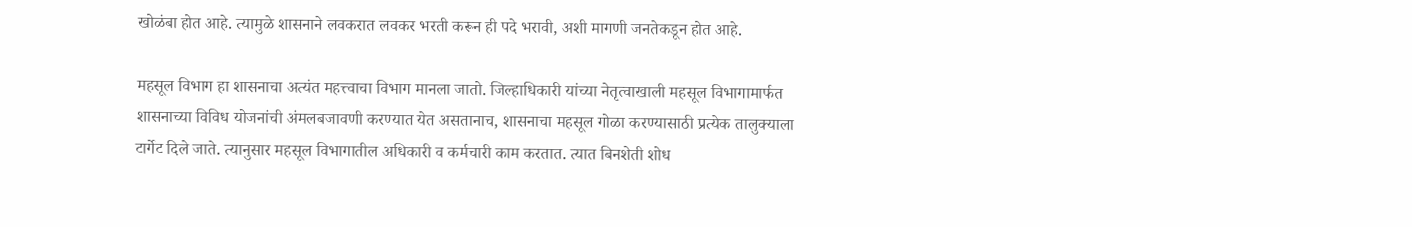खोळंबा होत आहे. त्यामुळे शासनाने लवकरात लवकर भरती करून ही पदे भरावी, अशी मागणी जनतेकडून होत आहे.

महसूल विभाग हा शासनाचा अत्यंत महत्त्वाचा विभाग मानला जातो. जिल्हाधिकारी यांच्या नेतृत्वाखाली महसूल विभागामार्फत शासनाच्या विविध योजनांची अंमलबजावणी करण्यात येत असतानाच, शासनाचा महसूल गोळा करण्यासाठी प्रत्येक तालुक्याला टार्गेट दिले जाते. त्यानुसार महसूल विभागातील अधिकारी व कर्मचारी काम करतात. त्यात बिनशेती शोध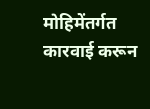मोहिमेंतर्गत कारवाई करून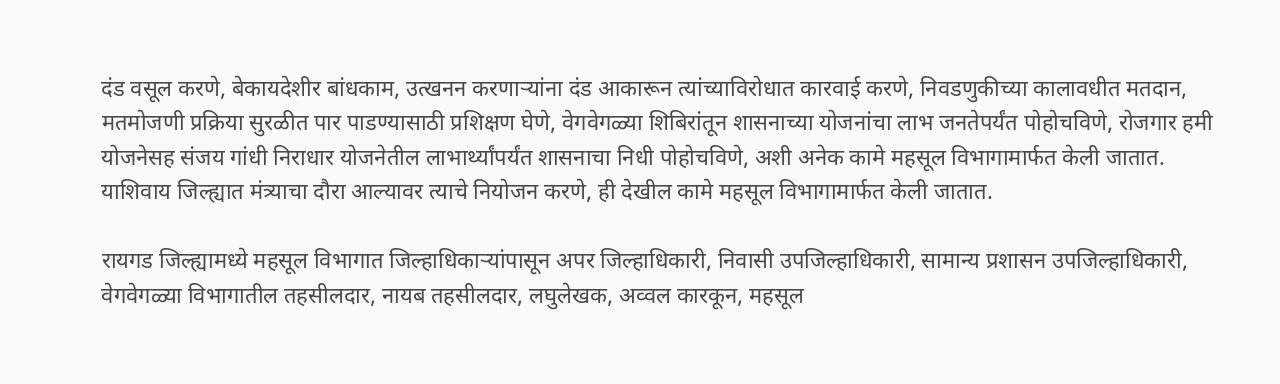दंड वसूल करणे, बेकायदेशीर बांधकाम, उत्खनन करणाऱ्यांना दंड आकारून त्यांच्याविरोधात कारवाई करणे, निवडणुकीच्या कालावधीत मतदान, मतमोजणी प्रक्रिया सुरळीत पार पाडण्यासाठी प्रशिक्षण घेणे, वेगवेगळ्या शिबिरांतून शासनाच्या योजनांचा लाभ जनतेपर्यंत पोहोचविणे, रोजगार हमी योजनेसह संजय गांधी निराधार योजनेतील लाभार्थ्यांपर्यंत शासनाचा निधी पोहोचविणे, अशी अनेक कामे महसूल विभागामार्फत केली जातात. याशिवाय जिल्ह्यात मंत्र्याचा दौरा आल्यावर त्याचे नियोजन करणे, ही देखील कामे महसूल विभागामार्फत केली जातात.

रायगड जिल्ह्यामध्ये महसूल विभागात जिल्हाधिकाऱ्यांपासून अपर जिल्हाधिकारी, निवासी उपजिल्हाधिकारी, सामान्य प्रशासन उपजिल्हाधिकारी, वेगवेगळ्या विभागातील तहसीलदार, नायब तहसीलदार, लघुलेखक, अव्वल कारकून, महसूल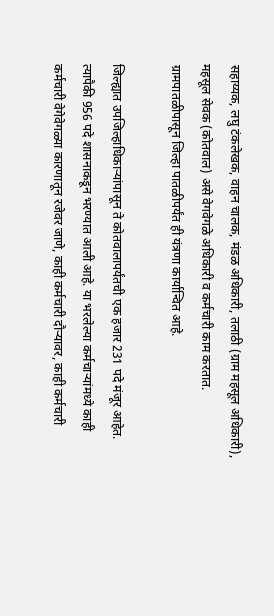सहाय्यक, लघु टंकलेखक, वाहन चालक, मंडळ अधिकारी, तलाठी (ग्राम महसूल अधिकारी), महसूल सेवक (कोतवाल) असे वेगवेगळे अधिकारी व कर्मचारी काम करतात. ग्रामपातळीपासून जिल्हा पातळीपर्यंत ही यंत्रणा कार्यान्वित आहे.

जिल्ह्यात उपजिल्हाधिकाऱ्यांपासून ते कोतवालापर्यंतची एक हजार 231 पदे मंजूर आहेत. त्यापैकी 956 पदे शासनाकडून भरण्यात आली आहे. या भरलेल्या कर्मचाऱ्यांमध्ये काही कर्मचारी वेगेवेगळ्या कारणातून रजेवर जाणे, काही कर्मचारी दौऱ्यावर, काही कर्मचारी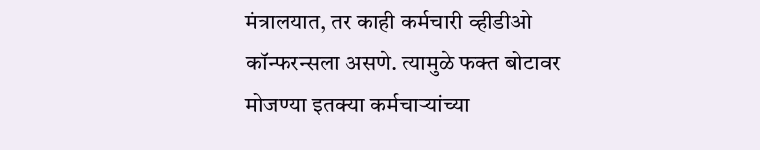मंत्रालयात, तर काही कर्मचारी व्हीडीओ कॉन्फरन्सला असणे. त्यामुळे फक्त बोटावर मोजण्या इतक्या कर्मचाऱ्यांच्या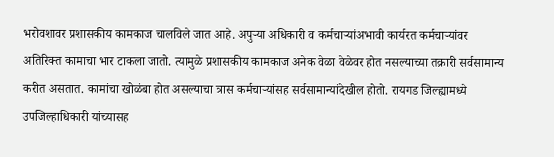भरोवशावर प्रशासकीय कामकाज चालविले जात आहे. अपुऱ्या अधिकारी व कर्मचाऱ्यांअभावी कार्यरत कर्मचाऱ्यांवर अतिरिक्त कामाचा भार टाकला जातो. त्यामुळे प्रशासकीय कामकाज अनेक वेळा वेळेवर होत नसल्याच्या तक्रारी सर्वसामान्य करीत असतात. कामांचा खोळंबा होत असल्याचा त्रास कर्मचाऱ्यांसह सर्वसामान्यांदेखील होतो. रायगड जिल्ह्यामध्ये उपजिल्हाधिकारी यांच्यासह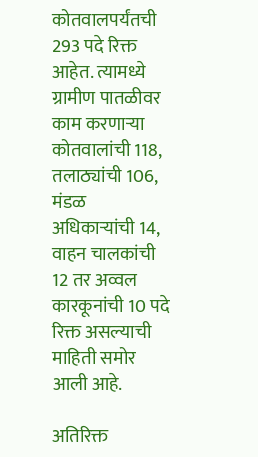कोतवालपर्यंतची 293 पदे रिक्त आहेत. त्यामध्ये ग्रामीण पातळीवर काम करणाऱ्या कोतवालांची 118, तलाठ्यांची 106, मंडळ अधिकाऱ्यांची 14, वाहन चालकांची 12 तर अव्वल कारकूनांची 10 पदे रिक्त असल्याची माहिती समोर आली आहे.

अतिरिक्त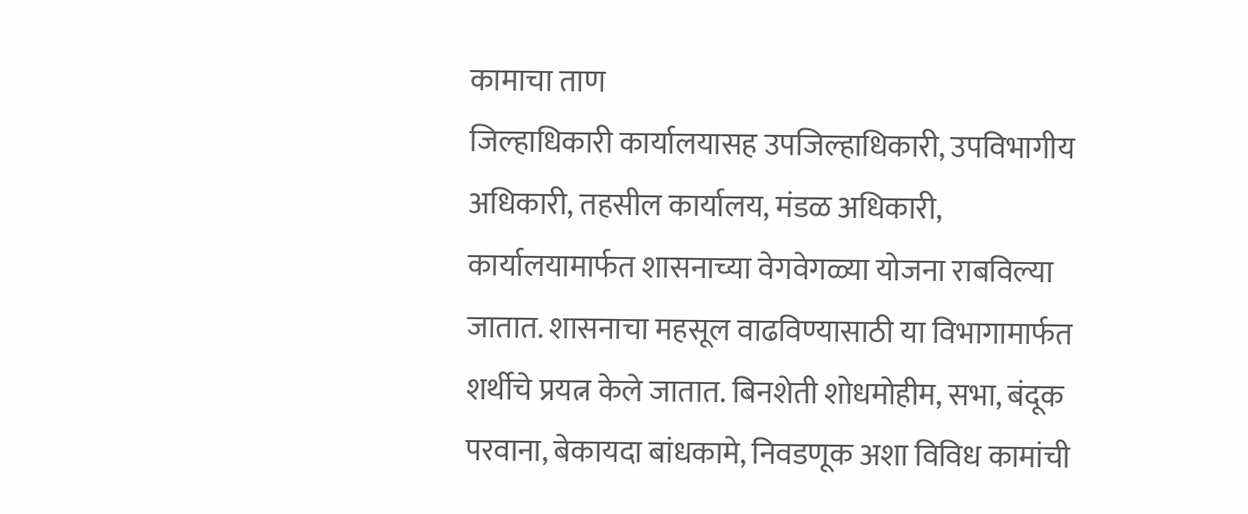कामाचा ताण
जिल्हाधिकारी कार्यालयासह उपजिल्हाधिकारी, उपविभागीय अधिकारी, तहसील कार्यालय, मंडळ अधिकारी, कार्यालयामार्फत शासनाच्या वेगवेगळ्या योजना राबविल्या जातात. शासनाचा महसूल वाढविण्यासाठी या विभागामार्फत शर्थीचे प्रयत्न केले जातात. बिनशेती शोधमोहीम, सभा, बंदूक परवाना, बेकायदा बांधकामे, निवडणूक अशा विविध कामांची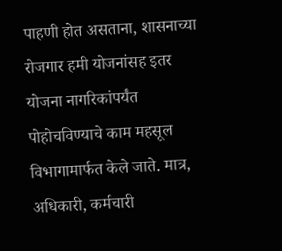पाहणी होत असताना, शासनाच्या रोजगार हमी योजनांसह इतर योजना नागरिकांपर्यंत पोहोचविण्याचे काम महसूल विभागामार्फत केले जाते. मात्र, अधिकारी, कर्मचारी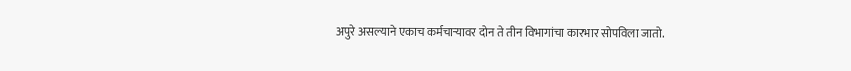अपुरे असल्याने एकाच कर्मचाऱ्यावर दोन ते तीन विभागांचा कारभार सोपविला जातो.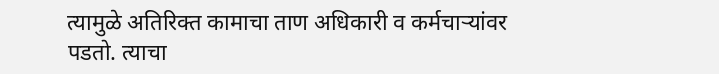त्यामुळे अतिरिक्त कामाचा ताण अधिकारी व कर्मचाऱ्यांवर पडतो. त्याचा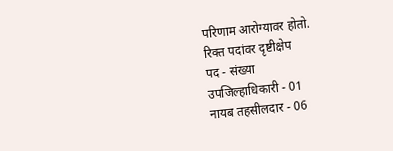परिणाम आरोग्यावर होतो.
रिक्त पदांवर दृष्टीक्षेप
पद - संख्या
उपजिल्हाधिकारी - 01
नायब तहसीलदार - 06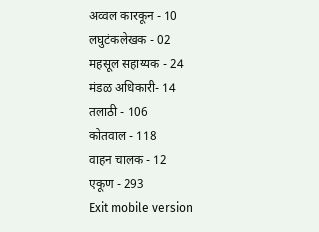अव्वल कारकून - 10
लघुटंकलेखक - 02
महसूल सहाय्यक - 24
मंडळ अधिकारी- 14
तलाठी - 106
कोतवाल - 118
वाहन चालक - 12
एकूण - 293
Exit mobile version